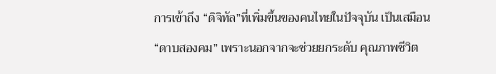การเข้าถึง “ดิจิทัล”ที่เพิ่มขึ้นของคนไทยในปัจจุบัน เป็นเสมือน “ดาบสองคม” เพราะนอกจากจะช่วยยกระดับ คุณภาพชีวิต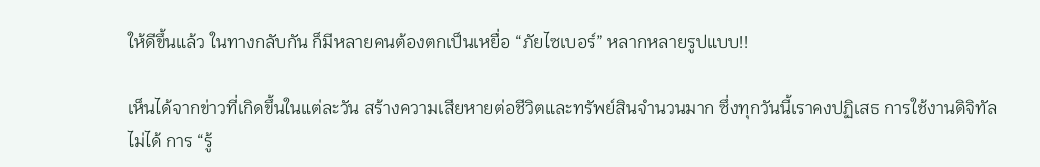ให้ดีขึ้นแล้ว ในทางกลับกัน ก็มีหลายคนต้องตกเป็นเหยื่อ “ภัยไซเบอร์” หลากหลายรูปแบบ!!

เห็นได้จากข่าวที่เกิดขึ้นในแต่ละวัน สร้างความเสียหายต่อชีวิตและทรัพย์สินจำนวนมาก ซึ่งทุกวันนี้เราคงปฏิเสธ การใช้งานดิจิทัลไม่ได้ การ “รู้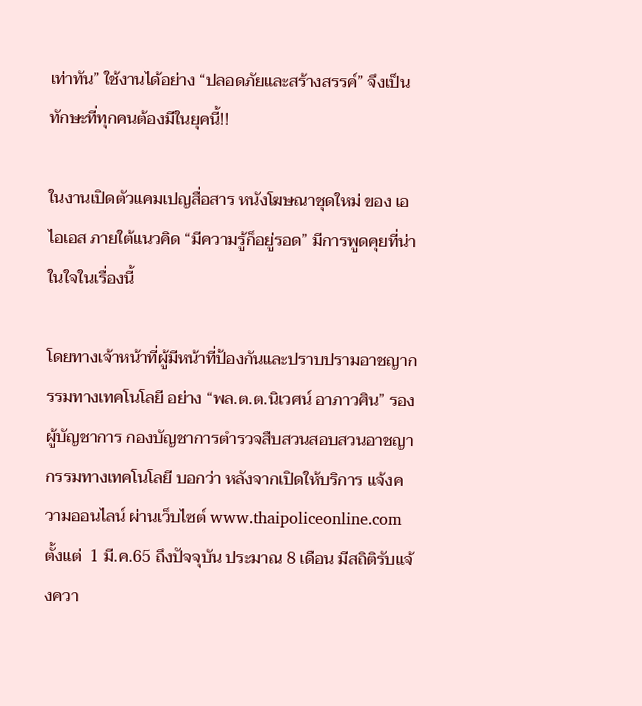เท่าทัน” ใช้งานได้อย่าง “ปลอดภัยและสร้างสรรค์” จึงเป็นทักษะที่ทุกคนต้องมีในยุคนี้!!

ในงานเปิดตัวแคมเปญสื่อสาร หนังโฆษณาชุดใหม่ ของ เอไอเอส ภายใต้แนวคิด “มีความรู้ก็อยู่รอด” มีการพูดคุยที่น่าในใจในเรื่องนี้

โดยทางเจ้าหน้าที่ผู้มีหน้าที่ป้องกันและปราบปรามอาชญากรรมทางเทคโนโลยี อย่าง “พล.ต.ต.นิเวศน์ อาภาวศิน” รองผู้บัญชาการ กองบัญชาการตำรวจสืบสวนสอบสวนอาชญากรรมทางเทคโนโลยี บอกว่า หลังจากเปิดให้บริการ แจ้งความออนไลน์ ผ่านเว็บไซต์ www.thaipoliceonline.com  ตั้งแต่  1 มี.ค.65 ถึงปัจจุบัน ประมาณ 8 เดือน มีสถิติรับแจ้งควา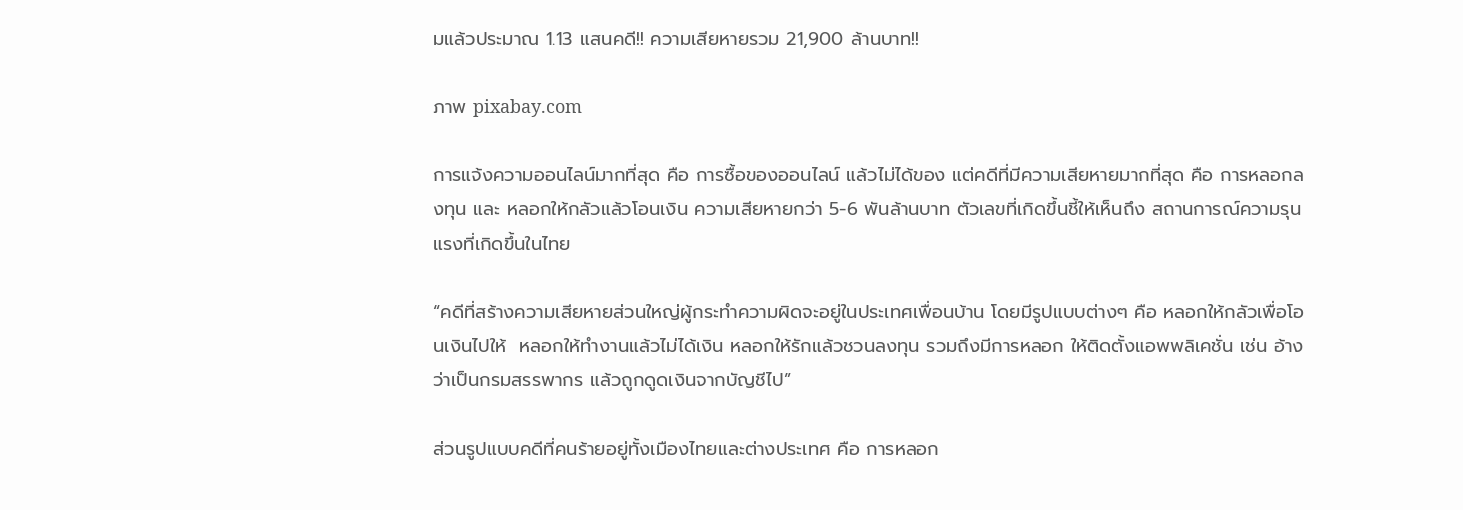มแล้วประมาณ 1.13 แสนคดี!! ความเสียหายรวม 21,900 ล้านบาท!!

ภาพ pixabay.com

การแจ้งความออนไลน์มากที่สุด คือ การซื้อของออนไลน์ แล้วไม่ได้ของ แต่คดีที่มีความเสียหายมากที่สุด คือ การหลอกลงทุน และ หลอกให้กลัวแล้วโอนเงิน ความเสียหายกว่า 5-6 พันล้านบาท ตัวเลขที่เกิดขึ้นชี้ให้เห็นถึง สถานการณ์ความรุนแรงที่เกิดขึ้นในไทย

“คดีที่สร้างความเสียหายส่วนใหญ่ผู้กระทำความผิดจะอยู่ในประเทศเพื่อนบ้าน โดยมีรูปแบบต่างๆ คือ หลอกให้กลัวเพื่อโอนเงินไปให้  หลอกให้ทำงานแล้วไม่ได้เงิน หลอกให้รักแล้วชวนลงทุน รวมถึงมีการหลอก ให้ติดตั้งแอพพลิเคชั่น เช่น อ้างว่าเป็นกรมสรรพากร แล้วถูกดูดเงินจากบัญชีไป”

ส่วนรูปแบบคดีที่คนร้ายอยู่ทั้งเมืองไทยและต่างประเทศ คือ การหลอก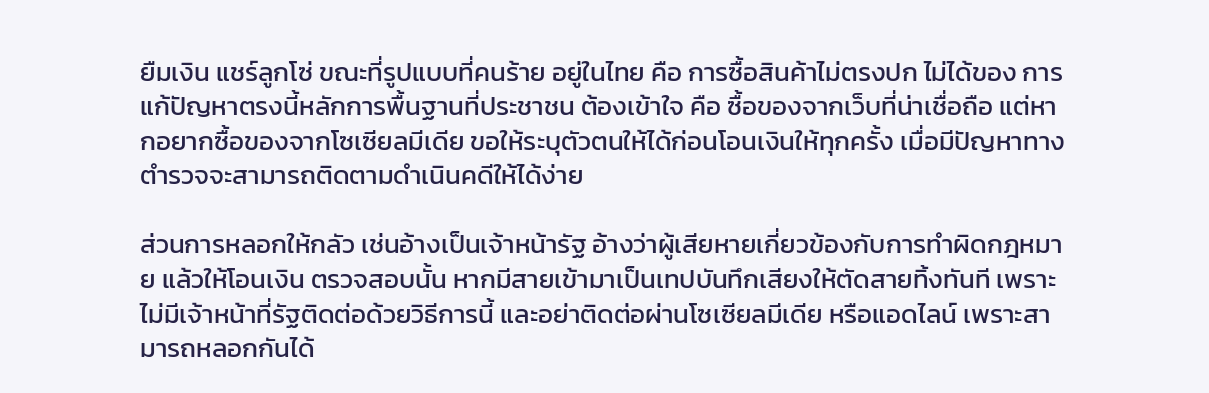ยืมเงิน แชร์ลูกโซ่ ขณะที่รูปแบบที่คนร้าย อยู่ในไทย คือ การซื้อสินค้าไม่ตรงปก ไม่ได้ของ การแก้ปัญหาตรงนี้หลักการพื้นฐานที่ประชาชน ต้องเข้าใจ คือ ซื้อของจากเว็บที่น่าเชื่อถือ แต่หากอยากซื้อของจากโซเซียลมีเดีย ขอให้ระบุตัวตนให้ได้ก่อนโอนเงินให้ทุกครั้ง เมื่อมีปัญหาทางตำรวจจะสามารถติดตามดำเนินคดีให้ได้ง่าย

ส่วนการหลอกให้กลัว เช่นอ้างเป็นเจ้าหน้ารัฐ อ้างว่าผู้เสียหายเกี่ยวข้องกับการทำผิดกฎหมาย แล้วให้โอนเงิน ตรวจสอบนั้น หากมีสายเข้ามาเป็นเทปบันทึกเสียงให้ตัดสายทิ้งทันที เพราะไม่มีเจ้าหน้าที่รัฐติดต่อด้วยวิธีการนี้ และอย่าติดต่อผ่านโซเซียลมีเดีย หรือแอดไลน์ เพราะสามารถหลอกกันได้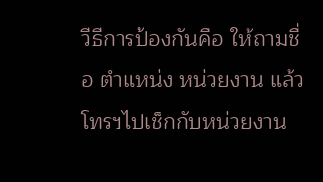วีธีการป้องกันคือ ให้ถามชื่อ ตำแหน่ง หน่วยงาน แล้วโทรฯไปเช็กกับหน่วยงาน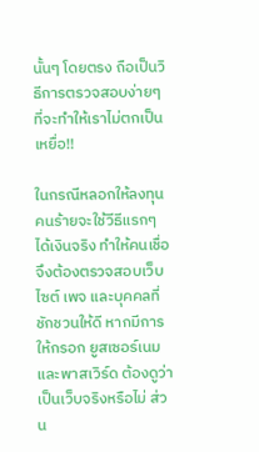นั้นๆ โดยตรง ถือเป็นวิธีการตรวจสอบง่ายๆ ที่จะทำให้เราไม่ตกเป็นเหยื่อ!!

ในกรณีหลอกให้ลงทุน คนร้ายจะใช้วีธีแรกๆ ได้เงินจริง ทำให้คนเชื่อ จึงต้องตรวจสอบเว็บไซต์ เพจ และบุคคลที่ชักชวนให้ดี หากมีการให้กรอก ยูสเซอร์เนม และพาสเวิร์ด ต้องดูว่าเป็นเว็บจริงหรือไม่ ส่วน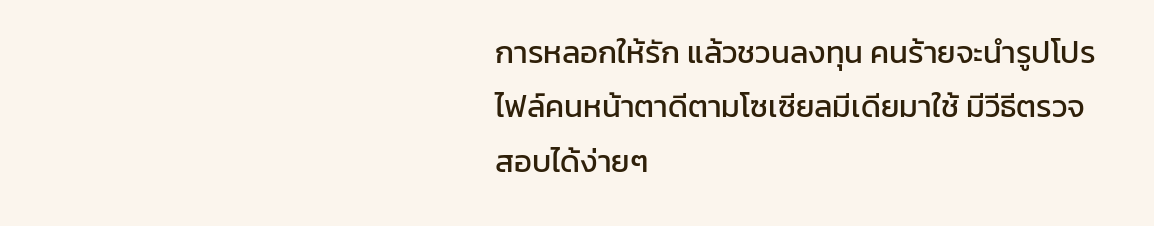การหลอกให้รัก แล้วชวนลงทุน คนร้ายจะนำรูปโปรไฟล์คนหน้าตาดีตามโซเซียลมีเดียมาใช้ มีวีธีตรวจสอบได้ง่ายๆ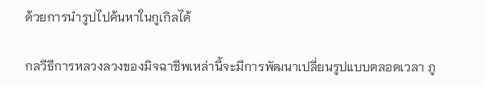ด้วยการนำรูปไปค้นหาในกูเกิลได้

กลวีธีการหลวงลวงของมิจฉาชีพเหล่านี้จะมีการพัฒนาเปลี่ยนรูปแบบตลอดเวลา ภู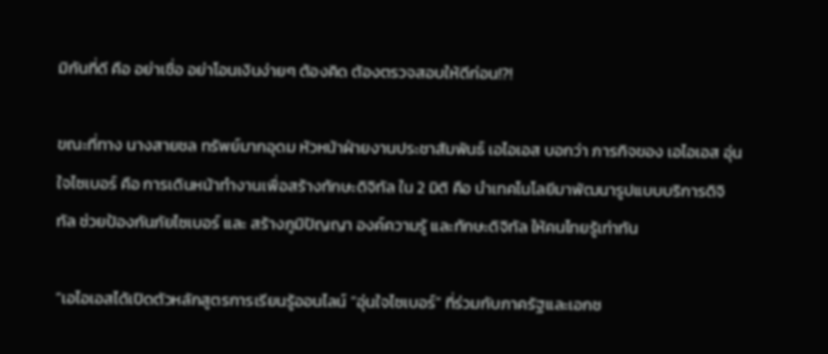มิกันที่ดี คือ อย่าเชื่อ อย่าโอนเงินง่ายๆ ต้องคิด ต้องตรวจสอบให้ดีก่อน!?!

ขณะที่ทาง นางสายชล ทรัพย์มากอุดม หัวหน้าฝ่ายงานประชาสัมพันธ์ เอไอเอส บอกว่า ภารกิจของ เอไอเอส อุ่นใจไซเบอร์ คือ การเดินหน้าทำงานเพื่อสร้างทักษะดิจิทัล ใน 2 มิติ คือ นำเทคโนโลยีมาพัฒนารูปแบบบริการดิจิทัล ช่วยป้องกันภัยไซเบอร์ และ สร้างภูมิปัญญา องค์ความรู้ และทักษะดิจิทัล ให้คนไทยรู้เท่าทัน

“เอไอเอสได้เปิดตัวหลักสูตรการเรียนรู้ออนไลน์ “อุ่นใจไซเบอร์” ที่ร่วมกับภาครัฐและเอกช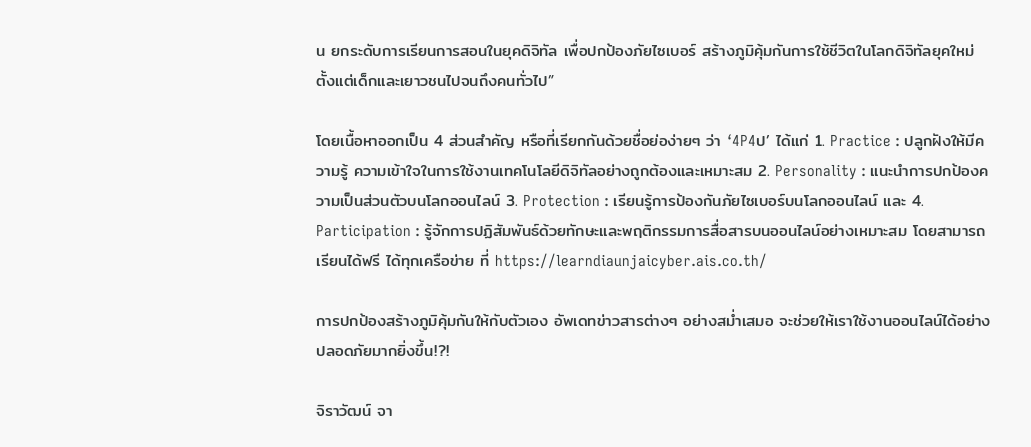น ยกระดับการเรียนการสอนในยุคดิจิทัล เพื่อปกป้องภัยไซเบอร์ สร้างภูมิคุ้มกันการใช้ชีวิตในโลกดิจิทัลยุคใหม่ ตั้งแต่เด็กและเยาวชนไปจนถึงคนทั่วไป”

โดยเนื้อหาออกเป็น 4 ส่วนสำคัญ หรือที่เรียกกันด้วยชื่อย่อง่ายๆ ว่า ‘4P4ป’ ได้แก่ 1. Practice : ปลูกฝังให้มีความรู้ ความเข้าใจในการใช้งานเทคโนโลยีดิจิทัลอย่างถูกต้องและเหมาะสม 2. Personality : แนะนำการปกป้องความเป็นส่วนตัวบนโลกออนไลน์ 3. Protection : เรียนรู้การป้องกันภัยไซเบอร์บนโลกออนไลน์ และ 4. Participation : รู้จักการปฏิสัมพันธ์ด้วยทักษะและพฤติกรรมการสื่อสารบนออนไลน์อย่างเหมาะสม โดยสามารถเรียนได้ฟรี ได้ทุกเครือข่าย ที่ https://learndiaunjaicyber.ais.co.th/

การปกป้องสร้างภูมิคุ้มกันให้กับตัวเอง อัพเดทข่าวสารต่างๆ อย่างสม่ำเสมอ จะช่วยให้เราใช้งานออนไลน์ได้อย่างปลอดภัยมากยิ่งขึ้น!?!

จิราวัฒน์ จา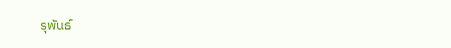รุพันธ์